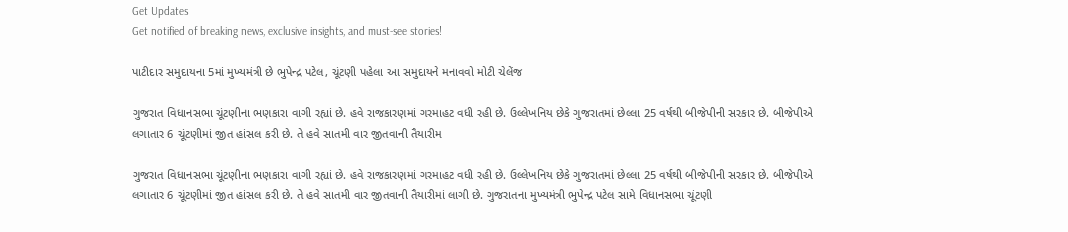Get Updates
Get notified of breaking news, exclusive insights, and must-see stories!

પાટીદાર સમુદાયના 5માં મુખ્યમંત્રી છે ભુપેન્દ્ર પટેલ, ચૂંટણી પહેલા આ સમુદાયને મનાવવો મોટી ચેલેંજ

ગુજરાત વિધાનસભા ચૂંટણીના ભણકારા વાગી રહ્યાં છે. હવે રાજકારણમાં ગરમાહટ વધી રહી છે. ઉલ્લેખનિય છેકે ગુજરાતમાં છેલ્લા 25 વર્ષથી બીજેપીની સરકાર છે. બીજેપીએ લગાતાર 6 ચૂંટણીમાં જીત હાંસલ કરી છે. તે હવે સાતમી વાર જીતવાની તૈયારીમ

ગુજરાત વિધાનસભા ચૂંટણીના ભણકારા વાગી રહ્યાં છે. હવે રાજકારણમાં ગરમાહટ વધી રહી છે. ઉલ્લેખનિય છેકે ગુજરાતમાં છેલ્લા 25 વર્ષથી બીજેપીની સરકાર છે. બીજેપીએ લગાતાર 6 ચૂંટણીમાં જીત હાંસલ કરી છે. તે હવે સાતમી વાર જીતવાની તૈયારીમાં લાગી છે. ગુજરાતના મુખ્યમંત્રી ભુપેન્દ્ર પટેલ સામે વિધાનસભા ચૂંટણી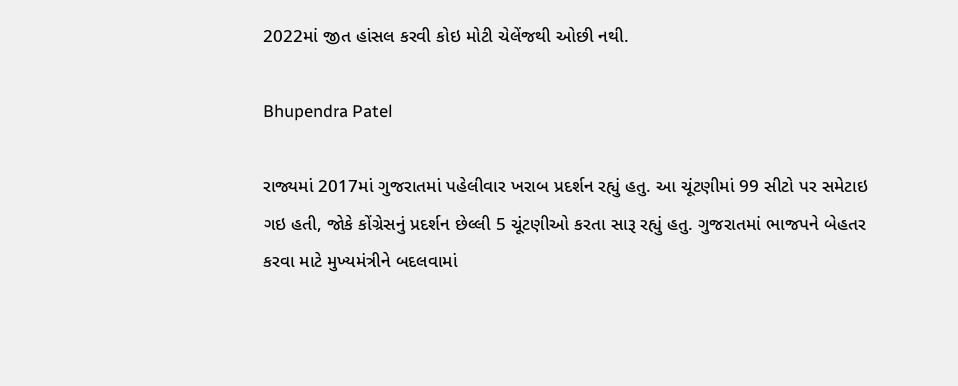2022માં જીત હાંસલ કરવી કોઇ મોટી ચેલેંજથી ઓછી નથી.

Bhupendra Patel

રાજ્યમાં 2017માં ગુજરાતમાં પહેલીવાર ખરાબ પ્રદર્શન રહ્યું હતુ. આ ચૂંટણીમાં 99 સીટો પર સમેટાઇ ગઇ હતી, જોકે કોંગ્રેસનું પ્રદર્શન છેલ્લી 5 ચૂંટણીઓ કરતા સારૂ રહ્યું હતુ. ગુજરાતમાં ભાજપને બેહતર કરવા માટે મુખ્યમંત્રીને બદલવામાં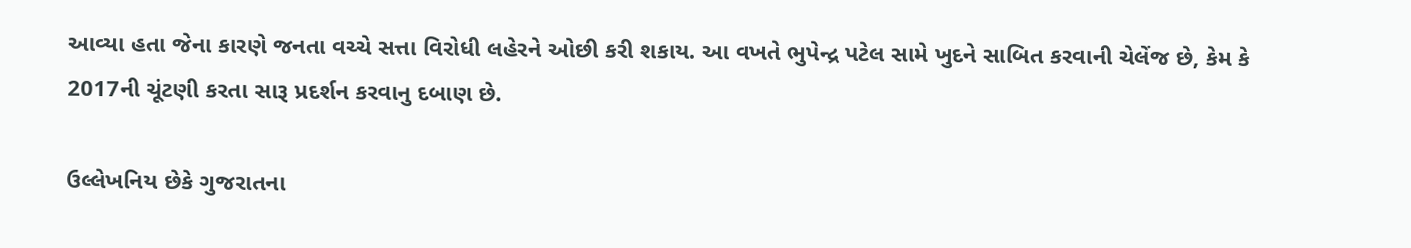આવ્યા હતા જેના કારણે જનતા વચ્ચે સત્તા વિરોધી લહેરને ઓછી કરી શકાય. આ વખતે ભુપેન્દ્ર પટેલ સામે ખુદને સાબિત કરવાની ચેલેંજ છે, કેમ કે 2017ની ચૂંટણી કરતા સારૂ પ્રદર્શન કરવાનુ દબાણ છે.

ઉલ્લેખનિય છેકે ગુજરાતના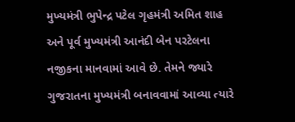મુખ્યમંત્રી ભુપેન્દ્ર પટેલ ગૃહમંત્રી અમિત શાહ અને પૂર્વ મુખ્યમંત્રી આનંદી બેન પરટેલના નજીકના માનવામાં આવે છે. તેમને જ્યારે ગુજરાતના મુખ્યમંત્રી બનાવવામાં આવ્યા ત્યારે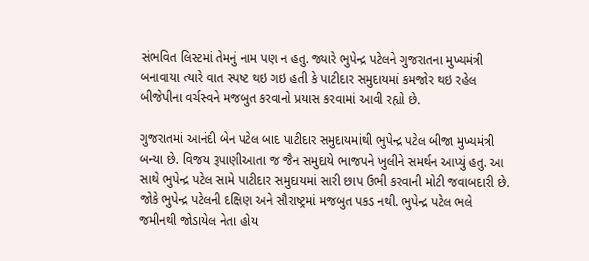સંભવિત લિસ્ટમાં તેમનું નામ પણ ન હતુ. જ્યારે ભુપેન્દ્ર પટેલને ગુજરાતના મુખ્યમંત્રી બનાવાયા ત્યારે વાત સ્પષ્ટ થઇ ગઇ હતી કે પાટીદાર સમુદાયમાં કમજોર થઇ રહેલ બીજેપીના વર્ચસ્વને મજબુત કરવાનો પ્રયાસ કરવામાં આવી રહ્યો છે.

ગુજરાતમાં આનંદી બેન પટેલ બાદ પાટીદાર સમુદાયમાંથી ભુપેન્દ્ર પટેલ બીજા મુખ્યમંત્રી બન્યા છે. વિજય રૂપાણીઆતા જ જૈન સમુદાયે ભાજપને ખુલીને સમર્થન આપ્યું હતુ. આ સાથે ભુપેન્દ્ર પટેલ સામે પાટીદાર સમુદાયમાં સારી છાપ ઉભી કરવાની મોટી જવાબદારી છે. જોકે ભુપેન્દ્ર પટેલની દક્ષિણ અને સૌરાષ્ટ્રમાં મજબુત પકડ નથી. ભુપેન્દ્ર પટેલ ભલે જમીનથી જોડાયેલ નેતા હોય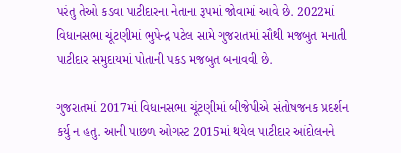પરંતુ તેઓ કડવા પાટીદારના નેતાના રૂપમાં જોવામાં આવે છે. 2022માં વિધાનસભા ચૂંટણીમાં ભુપેન્દ્ર પટેલ સામે ગુજરાતમાં સૌથી મજબુત મનાતી પાટીદાર સમુદાયમાં પોતાની પકડ મજબુત બનાવવી છે.

ગુજરાતમાં 2017માં વિધાનસભા ચૂંટણીમાં બીજેપીએ સંતોષજનક પ્રદર્શન કર્યુ ન હતુ. આની પાછળ ઓગસ્ટ 2015માં થયેલ પાટીદાર આંદોલનને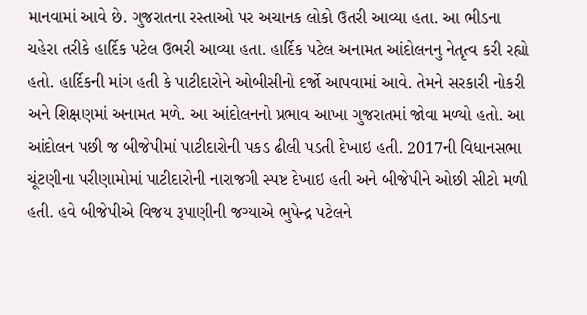માનવામાં આવે છે. ગુજરાતના રસ્તાઓ પર અચાનક લોકો ઉતરી આવ્યા હતા. આ ભીડના ચહેરા તરીકે હાર્દિક પટેલ ઉભરી આવ્યા હતા. હાર્દિક પટેલ અનામત આંદોલનનુ નેતૃત્વ કરી રહ્યો હતો. હાર્દિકની માંગ હતી કે પાટીદારોને ઓબીસીનો દર્જો આપવામાં આવે. તેમને સરકારી નોકરી અને શિક્ષણમાં અનામત મળે. આ આંદોલનનો પ્રભાવ આખા ગુજરાતમાં જોવા મળ્યો હતો. આ આંદોલન પછી જ બીજેપીમાં પાટીદારોની પકડ ઢીલી પડતી દેખાઇ હતી. 2017ની વિધાનસભા ચૂંટણીના પરીણામોમાં પાટીદારોની નારાજગી સ્પષ્ટ દેખાઇ હતી અને બીજેપીને ઓછી સીટો મળી હતી. હવે બીજેપીએ વિજય રૂપાણીની જગ્યાએ ભુપેન્દ્ર પટેલને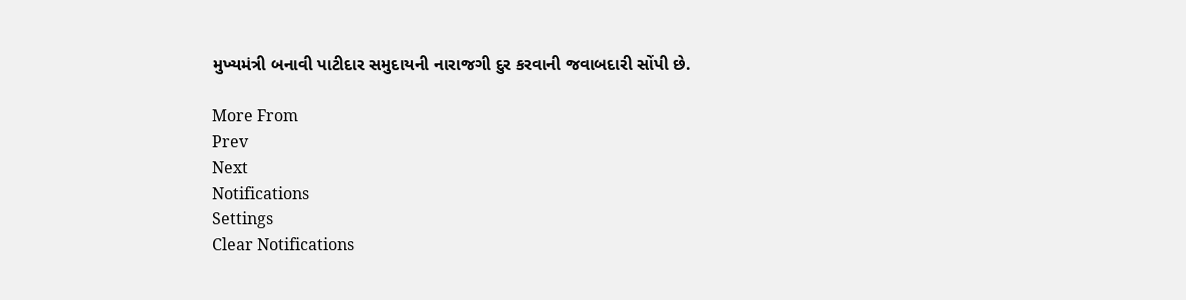મુખ્યમંત્રી બનાવી પાટીદાર સમુદાયની નારાજગી દુર કરવાની જવાબદારી સોંપી છે.

More From
Prev
Next
Notifications
Settings
Clear Notifications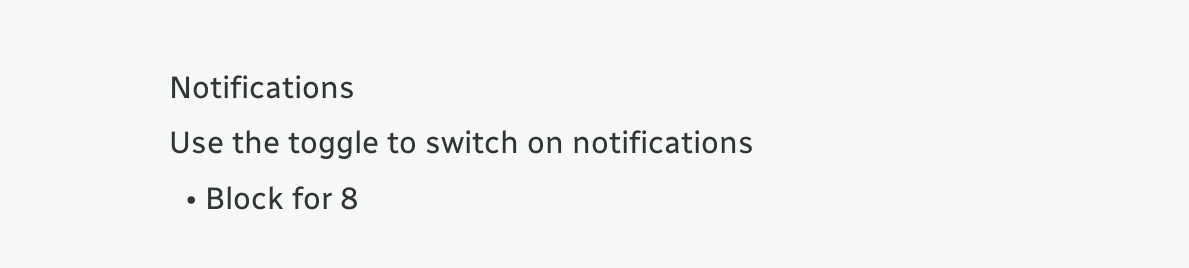Notifications
Use the toggle to switch on notifications
  • Block for 8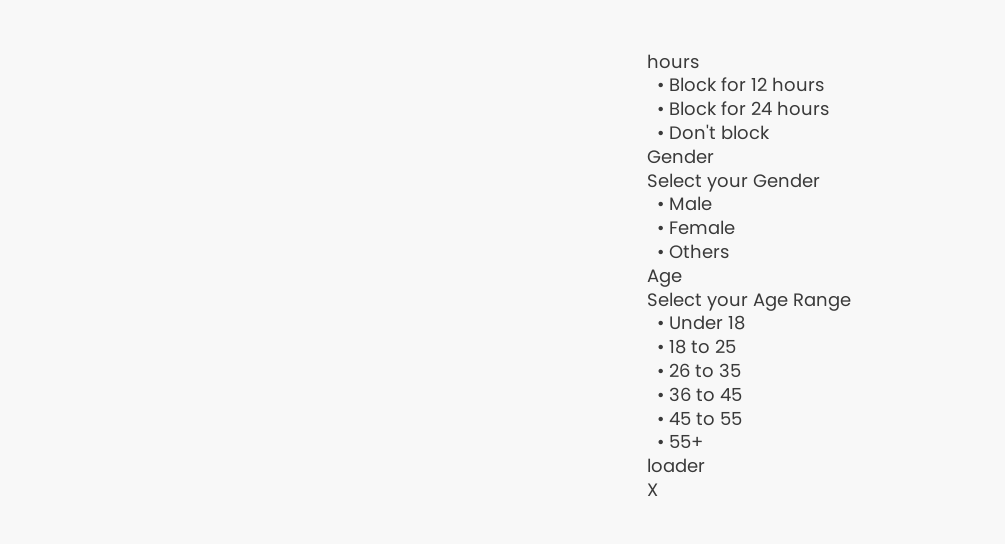hours
  • Block for 12 hours
  • Block for 24 hours
  • Don't block
Gender
Select your Gender
  • Male
  • Female
  • Others
Age
Select your Age Range
  • Under 18
  • 18 to 25
  • 26 to 35
  • 36 to 45
  • 45 to 55
  • 55+
loader
X